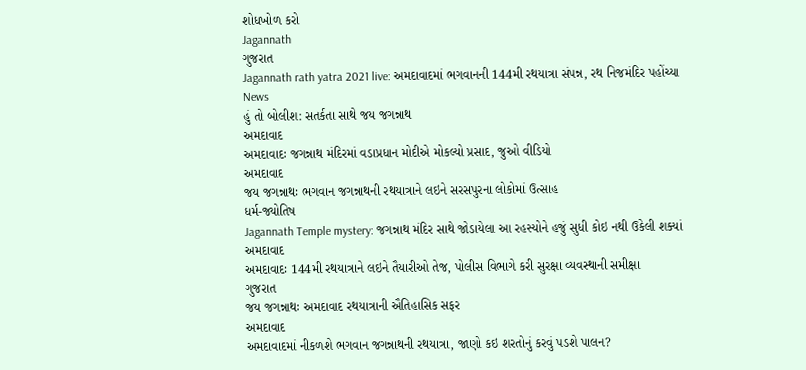શોધખોળ કરો
Jagannath
ગુજરાત
Jagannath rath yatra 2021 live: અમદાવાદમાં ભગવાનની 144મી રથયાત્રા સંપન્ન, રથ નિજમંદિર પહોંચ્યા
News
હું તો બોલીશ: સતર્કતા સાથે જય જગન્નાથ
અમદાવાદ
અમદાવાદઃ જગન્નાથ મંદિરમાં વડાપ્રધાન મોદીએ મોકલ્યો પ્રસાદ, જુઓ વીડિયો
અમદાવાદ
જય જગન્નાથઃ ભગવાન જગન્નાથની રથયાત્રાને લઇને સરસપુરના લોકોમાં ઉત્સાહ
ધર્મ-જ્યોતિષ
Jagannath Temple mystery: જગન્નાથ મંદિર સાથે જોડાયેલા આ રહસ્યોને હજું સુધી કોઇ નથી ઉકેલી શક્યાં
અમદાવાદ
અમદાવાદઃ 144મી રથયાત્રાને લઇને તૈયારીઓ તેજ, પોલીસ વિભાગે કરી સુરક્ષા વ્યવસ્થાની સમીક્ષા
ગુજરાત
જય જગન્નાથઃ અમદાવાદ રથયાત્રાની ઐતિહાસિક સફર
અમદાવાદ
અમદાવાદમાં નીકળશે ભગવાન જગન્નાથની રથયાત્રા, જાણો કઇ શરતોનું કરવું પડશે પાલન?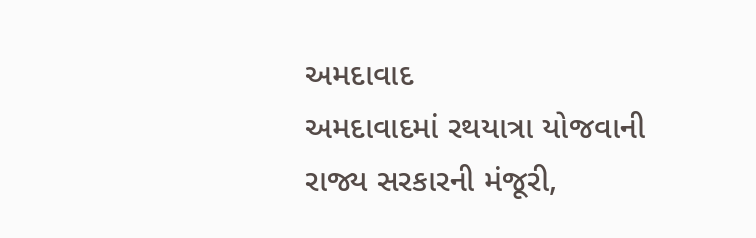અમદાવાદ
અમદાવાદમાં રથયાત્રા યોજવાની રાજ્ય સરકારની મંજૂરી,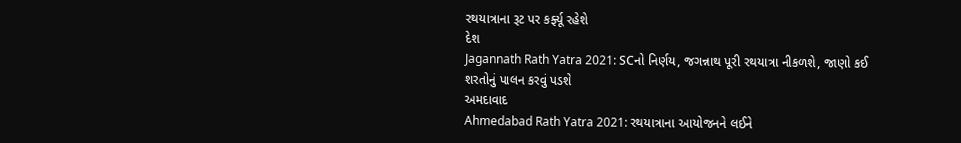રથયાત્રાના રૂટ પર કર્ફ્યૂ રહેશે
દેશ
Jagannath Rath Yatra 2021: SCનો નિર્ણય, જગન્નાથ પૂરી રથયાત્રા નીકળશે, જાણો કઈ શરતોનું પાલન કરવું પડશે
અમદાવાદ
Ahmedabad Rath Yatra 2021: રથયાત્રાના આયોજનને લઈને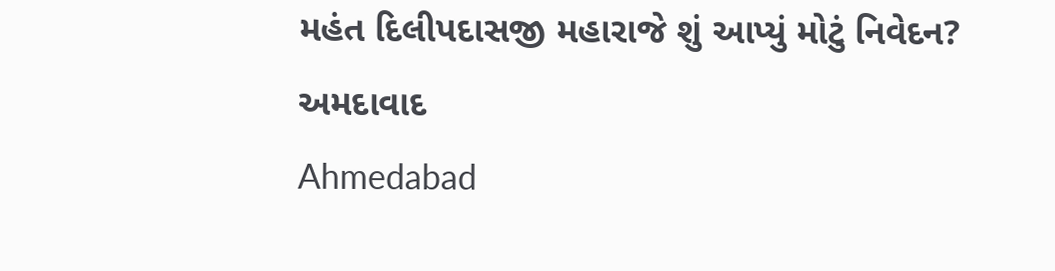મહંત દિલીપદાસજી મહારાજે શું આપ્યું મોટું નિવેદન?
અમદાવાદ
Ahmedabad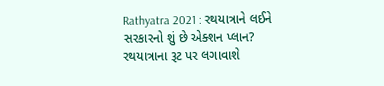Rathyatra 2021 : રથયાત્રાને લઈને સરકારનો શું છે એક્શન પ્લાન? રથયાત્રાના રૂટ પર લગાવાશે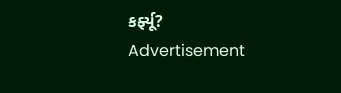કર્ફ્યૂ?
Advertisement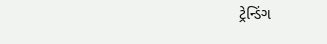ટ્રેન્ડિંગ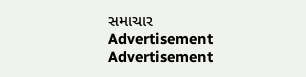સમાચાર
Advertisement
Advertisement